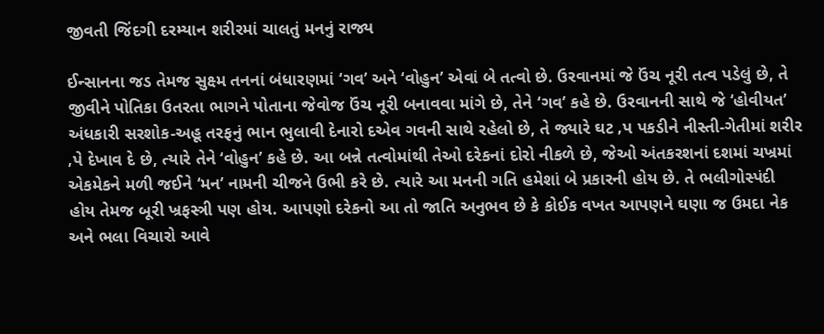જીવતી જિંદગી દરમ્યાન શરીરમાં ચાલતું મનનું રાજ્ય

ઈન્સાનના જડ તેમજ સુક્ષ્મ તનનાં બંધારણમાં ‘ગવ’ અને ‘વોહુન’ એવાં બે તત્વો છે. ઉરવાનમાં જે ઉંચ નૂરી તત્વ પડેલું છે, તે જીવીને પોતિકા ઉતરતા ભાગને પોતાના જેવોજ ઉંચ નૂરી બનાવવા માંગે છે, તેને ‘ગવ’ કહે છે. ઉરવાનની સાથે જે ‘હોવીયત’ અંધકારી સરશોક-અહૂ તરફનું ભાન ભુલાવી દેનારો દએવ ગવની સાથે રહેલો છે, તે જ્યારે ઘટ ‚પ પકડીને નીસ્તી-ગેતીમાં શરીર ‚પે દેખાવ દે છે, ત્યારે તેને ‘વોહુન’ કહે છે. આ બન્ને તત્વોમાંથી તેઓ દરેકનાં દોરો નીકળે છે, જેઓ અંતકરશનાં દશમાં ચખ્રમાં એકમેકને મળી જઈને ‘મન’ નામની ચીજને ઉભી કરે છે. ત્યારે આ મનની ગતિ હમેશાં બે પ્રકારની હોય છે. તે ભલીગોસ્પંદી હોય તેમજ બૂરી ખ્રફસ્ત્રી પણ હોય. આપણો દરેકનો આ તો જાતિ અનુભવ છે કે કોઈક વખત આપણને ઘણા જ ઉમદા નેક અને ભલા વિચારો આવે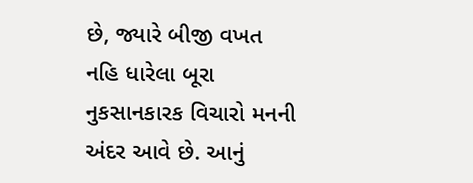છે, જ્યારે બીજી વખત નહિ ધારેલા બૂરા નુકસાનકારક વિચારો મનની અંદર આવે છે. આનું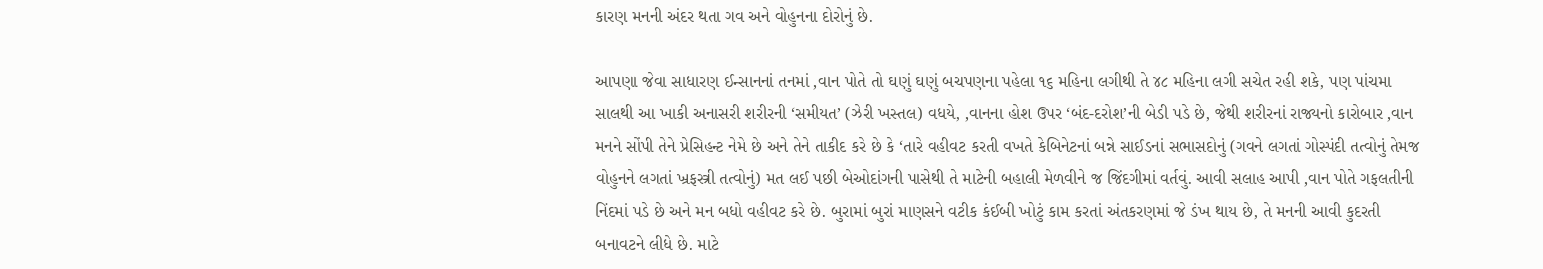કારણ મનની અંદર થતા ગવ અને વોહુનના દોરોનું છે.

આપણા જેવા સાધારણ ઈન્સાનનાં તનમાં ‚વાન પોતે તો ઘણું ઘણું બચપણના પહેલા ૧૬ મહિના લગીથી તે ૪૮ મહિના લગી સચેત રહી શકે, પણ પાંચમા સાલથી આ ખાકી અનાસરી શરીરની ‘સમીયત’ (ઝેરી ખસ્તલ) વધયે, ‚વાનના હોશ ઉપર ‘બંદ-દરોશ’ની બેડી પડે છે, જેથી શરીરનાં રાજ્યનો કારોબાર ‚વાન મનને સોંપી તેને પ્રેસિહન્ટ નેમે છે અને તેને તાકીદ કરે છે કે ‘તારે વહીવટ કરતી વખતે કેબિનેટનાં બન્ને સાઈડનાં સભાસદોનું (ગવને લગતાં ગોસ્પંદી તત્વોનું તેમજ વોહુનને લગતાં ખ્રફસ્ત્રી તત્વોનું) મત લઈ પછી બેઓદાંગની પાસેથી તે માટેની બહાલી મેળવીને જ જિંદગીમાં વર્તવું. આવી સલાહ આપી ‚વાન પોતે ગફલતીની નિંદમાં પડે છે અને મન બધો વહીવટ કરે છે. બુરામાં બુરાં માણસને વટીક કંઈબી ખોટું કામ કરતાં અંતકરણમાં જે ડંખ થાય છે, તે મનની આવી કુદરતી બનાવટને લીધે છે. માટે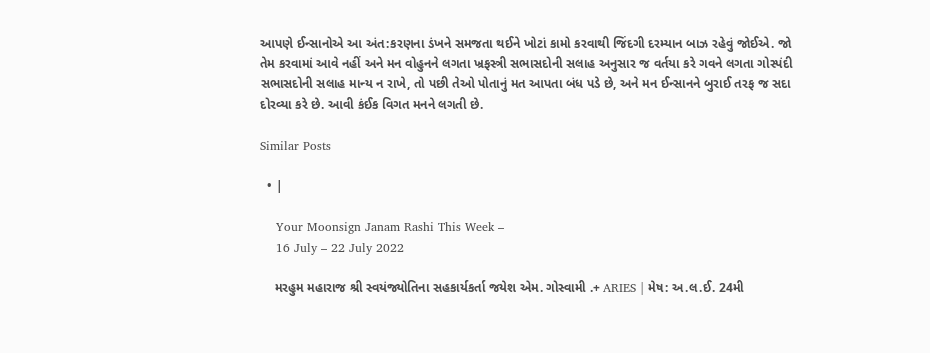આપણે ઈન્સાનોએ આ અંત:કરણના ડંખને સમજતા થઈને ખોટાં કામો કરવાથી જિંદગી દરમ્યાન બાઝ રહેવું જોઈએ. જો તેમ કરવામાં આવે નહીં અને મન વોહુનને લગતા ખ્રફસ્ત્રી સભાસદોની સલાહ અનુસાર જ વર્તયા કરે ગવને લગતા ગોસ્પંદી સભાસદોની સલાહ માન્ય ન રાખે, તો પછી તેઓ પોતાનું મત આપતા બંધ પડે છે, અને મન ઈન્સાનને બુરાઈ તરફ જ સદા દોરવ્યા કરે છે. આવી કંઈક વિગત મનને લગતી છે.

Similar Posts

  • |

    Your Moonsign Janam Rashi This Week –
    16 July – 22 July 2022

    મરહુમ મહારાજ શ્રી સ્વયંજ્યોતિના સહકાર્યકર્તા જયેશ એમ. ગોસ્વામી .+ ARIES | મેષ: અ.લ.ઈ. 24મી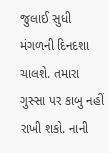જુલાઈ સુધી મંગળની દિનદશા ચાલશે. તમારા ગુસ્સા પર કાબુ નહીં રાખી શકો. નાની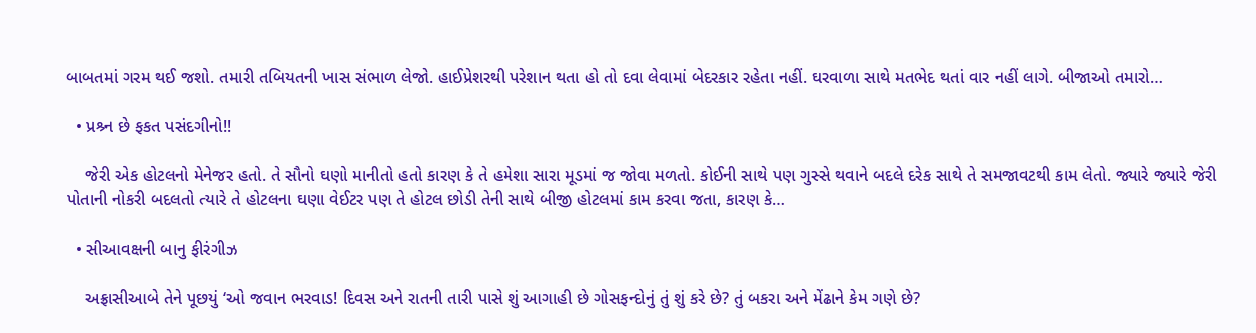બાબતમાં ગરમ થઈ જશો. તમારી તબિયતની ખાસ સંભાળ લેજો. હાઈપ્રેશરથી પરેશાન થતા હો તો દવા લેવામાં બેદરકાર રહેતા નહીં. ઘરવાળા સાથે મતભેદ થતાં વાર નહીં લાગે. બીજાઓ તમારો…

  • પ્રશ્ર્ન છે ફકત પસંદગીનો!!

    જેરી એક હોટલનો મેનેજર હતો. તે સૌનો ઘણો માનીતો હતો કારણ કે તે હમેશા સારા મૂડમાં જ જોવા મળતો. કોઈની સાથે પણ ગુસ્સે થવાને બદલે દરેક સાથે તે સમજાવટથી કામ લેતો. જ્યારે જ્યારે જેરી પોતાની નોકરી બદલતો ત્યારે તે હોટલના ઘણા વેઈટર પણ તે હોટલ છોડી તેની સાથે બીજી હોટલમાં કામ કરવા જતા, કારણ કે…

  • સીઆવક્ષની બાનુ ફીરંગીઝ

    અફ્રાસીઆબે તેને પૂછયું ‘ઓ જવાન ભરવાડ! દિવસ અને રાતની તારી પાસે શું આગાહી છે ગોસફન્દોનું તું શું કરે છે? તું બકરા અને મેંઢાને કેમ ગણે છે?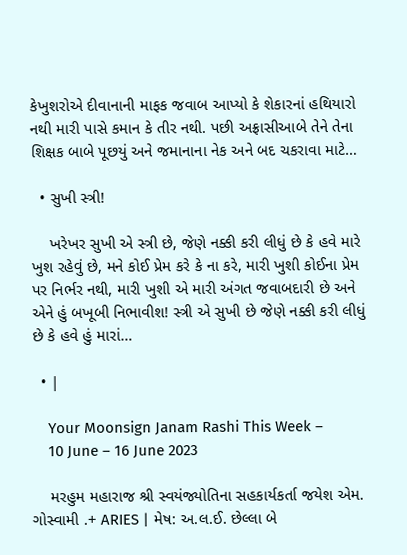કેખુશરોએ દીવાનાની માફક જવાબ આપ્યો કે શેકારનાં હથિયારો નથી મારી પાસે કમાન કે તીર નથી. પછી અફ્રાસીઆબે તેને તેના શિક્ષક બાબે પૂછયું અને જમાનાના નેક અને બદ ચકરાવા માટે…

  • સુખી સ્ત્રી!

    ખરેખર સુખી એ સ્ત્રી છે, જેણે નક્કી કરી લીધું છે કે હવે મારે ખુશ રહેવું છે, મને કોઈ પ્રેમ કરે કે ના કરે, મારી ખુશી કોઈના પ્રેમ પર નિર્ભર નથી, મારી ખુશી એ મારી અંગત જવાબદારી છે અને એને હું બખૂબી નિભાવીશ! સ્ત્રી એ સુખી છે જેણે નક્કી કરી લીધું છે કે હવે હું મારાં…

  • |

    Your Moonsign Janam Rashi This Week –
    10 June – 16 June 2023

    મરહુમ મહારાજ શ્રી સ્વયંજ્યોતિના સહકાર્યકર્તા જયેશ એમ. ગોસ્વામી .+ ARIES | મેષ: અ.લ.ઈ. છેલ્લા બે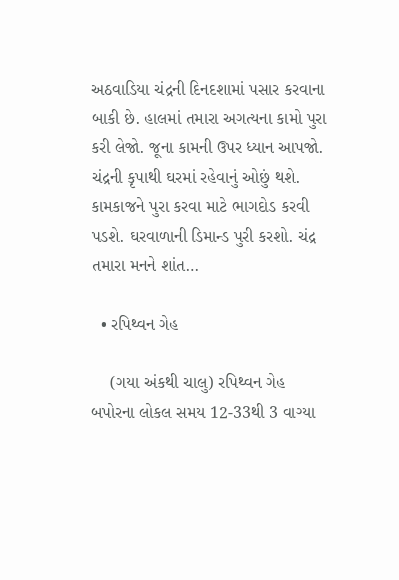અઠવાડિયા ચંદ્રની દિનદશામાં પસાર કરવાના બાકી છે. હાલમાં તમારા અગત્યના કામો પુરા કરી લેજો. જૂના કામની ઉપર ધ્યાન આપજો. ચંદ્રની કૃપાથી ઘરમાં રહેવાનું ઓછું થશે. કામકાજને પુરા કરવા માટે ભાગદોડ કરવી પડશે. ઘરવાળાની ડિમાન્ડ પુરી કરશો. ચંદ્ર તમારા મનને શાંત…

  • રપિથ્વન ગેહ

    (ગયા અંકથી ચાલુ) રપિથ્વન ગેહ બપોરના લોકલ સમય 12-33થી 3 વાગ્યા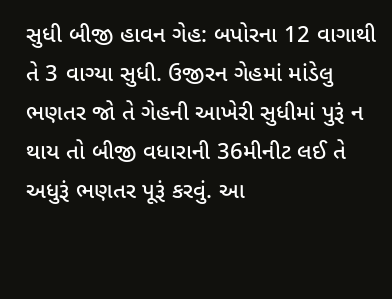સુધી બીજી હાવન ગેહ: બપોરના 12 વાગાથી તે 3 વાગ્યા સુધી. ઉજીરન ગેહમાં માંડેલુ ભણતર જો તે ગેહની આખેરી સુધીમાં પુરૂં ન થાય તો બીજી વધારાની 36મીનીટ લઈ તે અધુરૂં ભણતર પૂરૂં કરવું. આ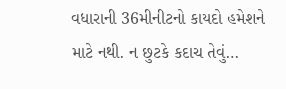વધારાની 36મીનીટનો કાયદો હમેશને માટે નથી. ન છુટકે કદાચ તેવું…